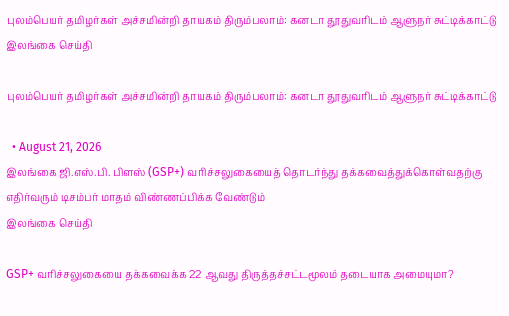புலம்பெயர் தமிழர்கள் அச்சமின்றி தாயகம் திரும்பலாம்: கனடா தூதுவரிடம் ஆளுநர் சுட்டிக்காட்டு
இலங்கை செய்தி

புலம்பெயர் தமிழர்கள் அச்சமின்றி தாயகம் திரும்பலாம்: கனடா தூதுவரிடம் ஆளுநர் சுட்டிக்காட்டு

  • August 21, 2026
இலங்கை ஜி.எஸ்.பி. பிளஸ் (GSP+) வரிச்சலுகையைத் தொடர்ந்து தக்கவைத்துக்கொள்வதற்கு எதிர்வரும் டிசம்பர் மாதம் விண்ணப்பிக்க வேண்டும்
இலங்கை செய்தி

GSP+ வரிச்சலுகையை தக்கவைக்க 22 ஆவது திருத்தச்சட்டமூலம் தடையாக அமையுமா?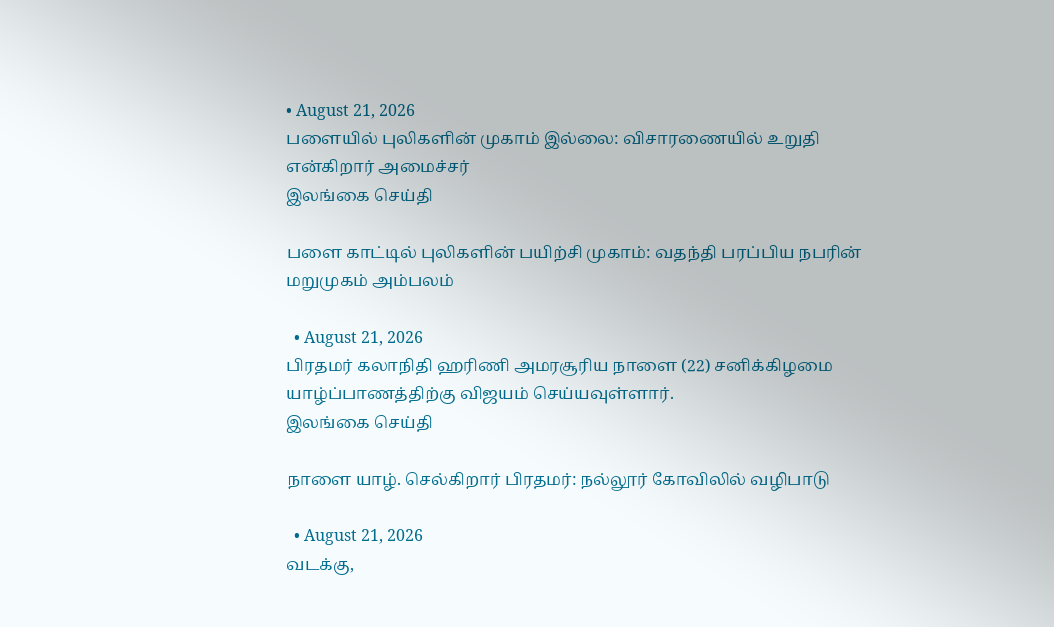• August 21, 2026
பளையில் புலிகளின் முகாம் இல்லை: விசாரணையில் உறுதி என்கிறார் அமைச்சர்
இலங்கை செய்தி

பளை காட்டில் புலிகளின் பயிற்சி முகாம்: வதந்தி பரப்பிய நபரின் மறுமுகம் அம்பலம்

  • August 21, 2026
பிரதமர் கலாநிதி ஹரிணி அமரசூரிய நாளை (22) சனிக்கிழமை யாழ்ப்பாணத்திற்கு விஜயம் செய்யவுள்ளார்.
இலங்கை செய்தி

நாளை யாழ். செல்கிறார் பிரதமர்: நல்லூர் கோவிலில் வழிபாடு

  • August 21, 2026
வடக்கு,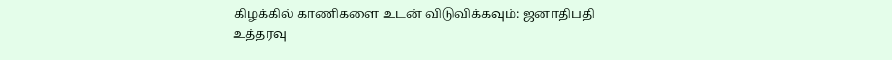கிழக்கில் காணிகளை உடன் விடுவிக்கவும்: ஜனாதிபதி உத்தரவு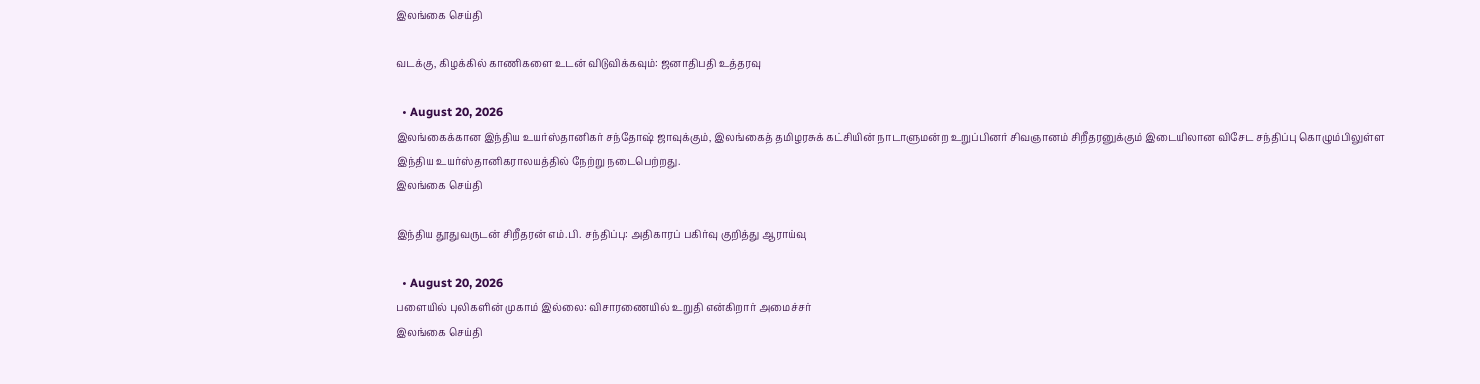இலங்கை செய்தி

வடக்கு, கிழக்கில் காணிகளை உடன் விடுவிக்கவும்: ஜனாதிபதி உத்தரவு

  • August 20, 2026
இலங்கைக்கான இந்திய உயர்ஸ்தானிகர் சந்தோஷ் ஜாவுக்கும், இலங்கைத் தமிழரசுக் கட்சியின் நாடாளுமன்ற உறுப்பினர் சிவஞானம் சிறீதரனுக்கும் இடையிலான விசேட சந்திப்பு கொழும்பிலுள்ள இந்திய உயர்ஸ்தானிகராலயத்தில் நேற்று நடைபெற்றது.
இலங்கை செய்தி

இந்திய தூதுவருடன் சிறீதரன் எம்.பி. சந்திப்பு: அதிகாரப் பகிர்வு குறித்து ஆராய்வு

  • August 20, 2026
பளையில் புலிகளின் முகாம் இல்லை: விசாரணையில் உறுதி என்கிறார் அமைச்சர்
இலங்கை செய்தி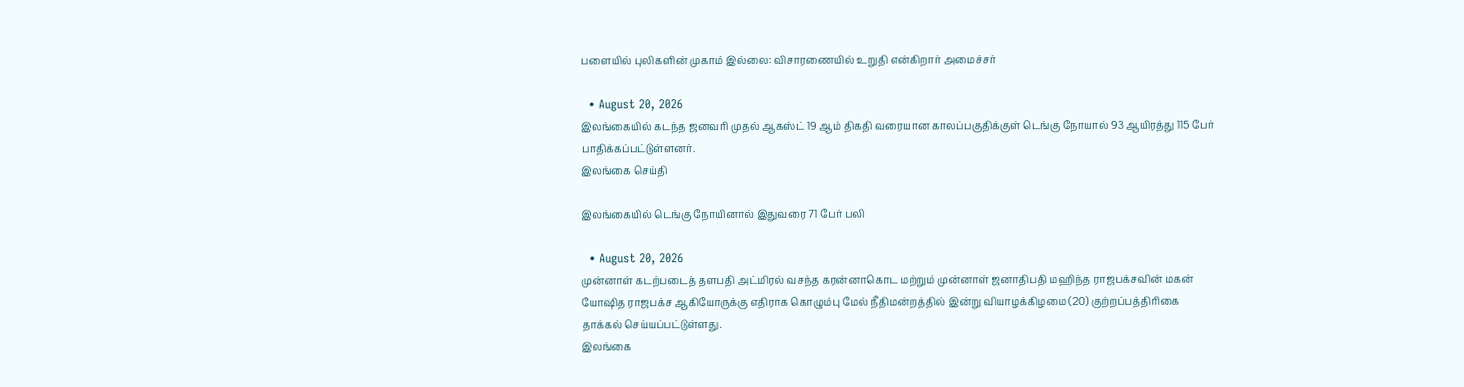பளையில் புலிகளின் முகாம் இல்லை: விசாரணையில் உறுதி என்கிறார் அமைச்சர்

  • August 20, 2026
இலங்கையில் கடந்த ஜனவரி முதல் ஆகஸ்ட் 19 ஆம் திகதி வரையான காலப்பகுதிக்குள் டெங்கு நோயால் 93 ஆயிரத்து 115 பேர் பாதிக்கப்பட்டுள்ளனர்.
இலங்கை செய்தி

இலங்கையில் டெங்கு நோயினால் இதுவரை 71 பேர் பலி

  • August 20, 2026
முன்னாள் கடற்படைத் தளபதி அட்மிரல் வசந்த கரன்னாகொட மற்றும் முன்னாள் ஜனாதிபதி மஹிந்த ராஜபக்‌சவின் மகன் யோஷித ராஜபக்ச ஆகியோருக்கு எதிராக கொழும்பு மேல் நீதிமன்றத்தில் இன்று வியாழக்கிழமை (20) குற்றப்பத்திரிகை தாக்கல் செய்யப்பட்டுள்ளது.
இலங்கை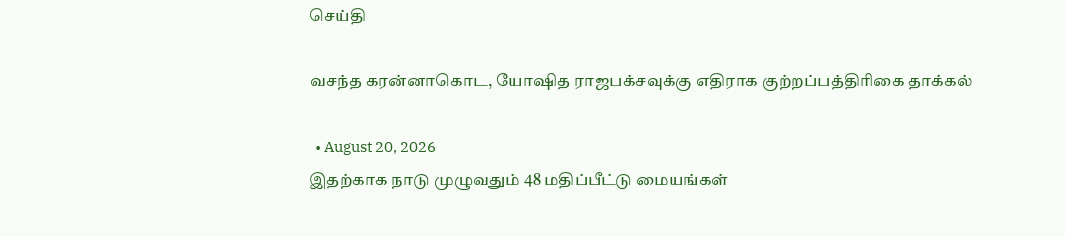செய்தி

வசந்த கரன்னாகொட, யோஷித ராஜபக்சவுக்கு எதிராக குற்றப்பத்திரிகை தாக்கல்

  • August 20, 2026
இதற்காக நாடு முழுவதும் 48 மதிப்பீட்டு மையங்கள்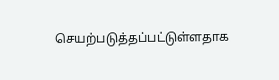செயற்படுத்தப்பட்டுள்ளதாக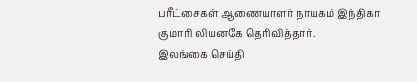பரீட்சைகள் ஆணையாளர் நாயகம் இந்திகா குமாரி லியனகே தெரிவித்தார்.
இலங்கை செய்தி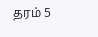தரம் 5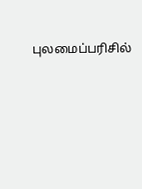புலமைப்பரிசில்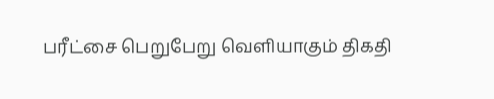பரீட்சை பெறுபேறு வெளியாகும் திகதி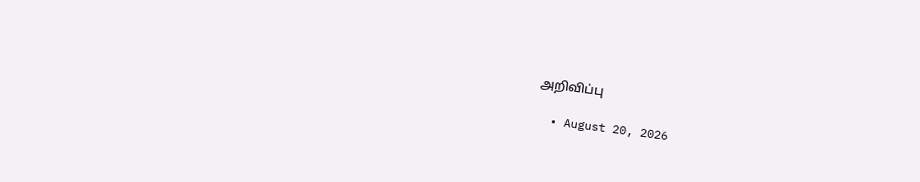அறிவிப்பு

  • August 20, 2026